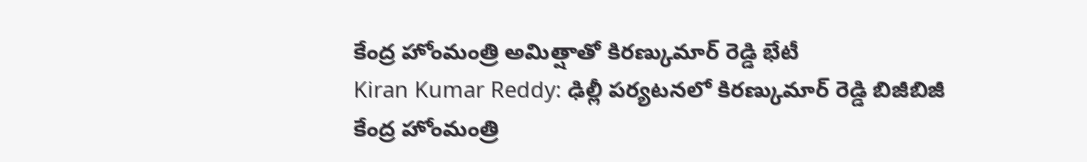కేంద్ర హోంమంత్రి అమిత్షాతో కిరణ్కుమార్ రెడ్డి భేటీ
Kiran Kumar Reddy: ఢిల్లీ పర్యటనలో కిరణ్కుమార్ రెడ్డి బిజీబిజీ
కేంద్ర హోంమంత్రి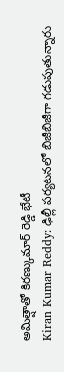అమిత్షాతో కిరణ్కుమార్ రెడ్డి భేటీ
Kiran Kumar Reddy: ఢిల్లీ పర్యటనలో బిజీబిజీగా గడుపుతున్నారు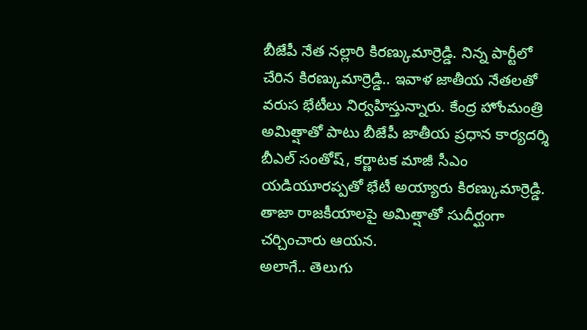బీజేపీ నేత నల్లారి కిరణ్కుమార్రెడ్డి. నిన్న పార్టీలో చేరిన కిరణ్కుమార్రెడ్డి.. ఇవాళ జాతీయ నేతలతో వరుస భేటీలు నిర్వహిస్తున్నారు. కేంద్ర హోంమంత్రి అమిత్షాతో పాటు బీజేపీ జాతీయ ప్రధాన కార్యదర్శి బీఎల్ సంతోష్, కర్ణాటక మాజీ సీఎం యడియూరప్పతో భేటీ అయ్యారు కిరణ్కుమార్రెడ్డి. తాజా రాజకీయాలపై అమిత్షాతో సుదీర్ఘంగా చర్చించారు ఆయన.
అలాగే.. తెలుగు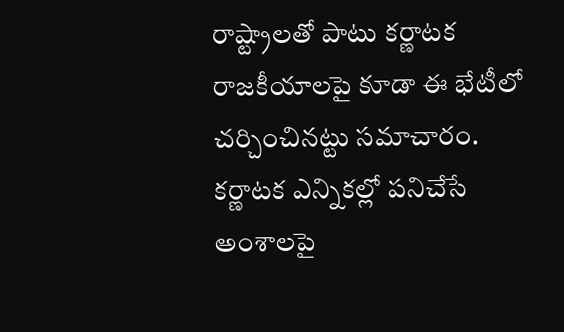రాష్ట్రాలతో పాటు కర్ణాటక రాజకీయాలపై కూడా ఈ భేటీలో చర్చించినట్టు సమాచారం. కర్ణాటక ఎన్నికల్లో పనిచేసే అంశాలపై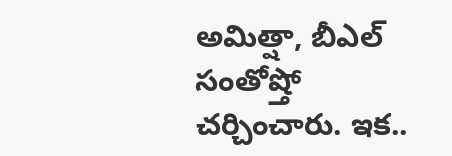అమిత్షా, బీఎల్ సంతోష్తో చర్చించారు. ఇక..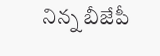నిన్న బీజేపీ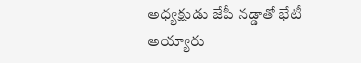అధ్యక్షుడు జేపీ నడ్డాతో భేటీ అయ్యారు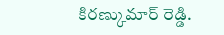కిరణ్కుమార్ రెడ్డి.